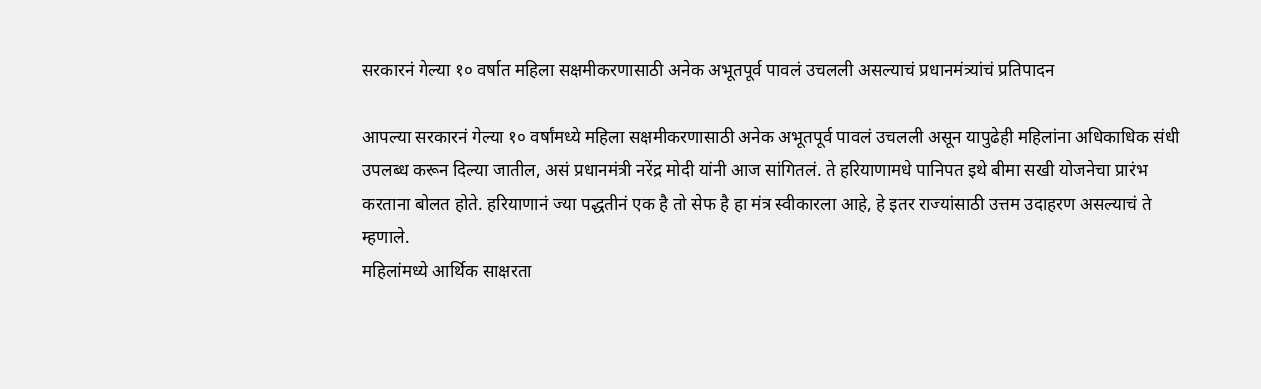सरकारनं गेल्या १० वर्षात महिला सक्षमीकरणासाठी अनेक अभूतपूर्व पावलं उचलली असल्याचं प्रधानमंत्र्यांचं प्रतिपादन

आपल्या सरकारनं गेल्या १० वर्षांमध्ये महिला सक्षमीकरणासाठी अनेक अभूतपूर्व पावलं उचलली असून यापुढेही महिलांना अधिकाधिक संधी उपलब्ध करून दिल्या जातील, असं प्रधानमंत्री नरेंद्र मोदी यांनी आज सांगितलं. ते हरियाणामधे पानिपत इथे बीमा सखी योजनेचा प्रारंभ करताना बोलत होते. हरियाणानं ज्या पद्धतीनं एक है तो सेफ है हा मंत्र स्वीकारला आहे, हे इतर राज्यांसाठी उत्तम उदाहरण असल्याचं ते म्हणाले.
महिलांमध्ये आर्थिक साक्षरता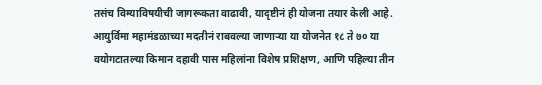तसंच विम्याविषयीची जागरूकता वाढावी, यादृष्टीनं ही योजना तयार केली आहे. आयुर्विमा महामंडळाच्या मदतीनं राबवल्या जाणाऱ्या या योजनेत १८ ते ७० या वयोगटातल्या किमान दहावी पास महिलांना विशेष प्रशिक्षण, आणि पहिल्या तीन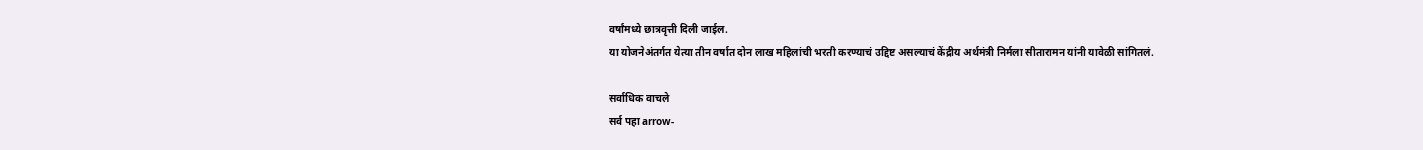वर्षांमध्ये छात्रवृत्ती दिली जाईल.
या योजनेअंतर्गत येत्या तीन वर्षात दोन लाख महिलांची भरती करण्याचं उद्दिष्ट असल्याचं केंद्रीय अर्थमंत्री निर्मला सीतारामन यांनी यावेळी सांगितलं.

सर्वाधिक वाचले
सर्व पहा arrow-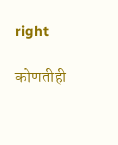right

कोणतीही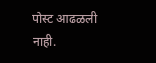पोस्ट आढळली नाही.